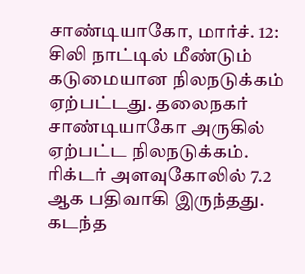சாண்டியாகோ, மார்ச். 12: சிலி நாட்டில் மீண்டும் கடுமையான நிலநடுக்கம் ஏற்பட்டது. தலைநகர் சாண்டியாகோ அருகில் ஏற்பட்ட நிலநடுக்கம். ரிக்டர் அளவுகோலில் 7.2 ஆக பதிவாகி இருந்தது.
கடந்த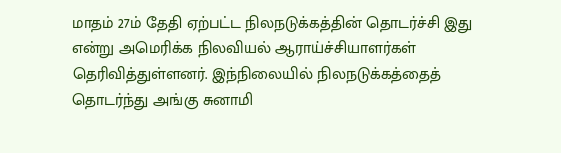மாதம் 27ம் தேதி ஏற்பட்ட நிலநடுக்கத்தின் தொடர்ச்சி இது என்று அமெரிக்க நிலவியல் ஆராய்ச்சியாளர்கள் தெரிவித்துள்ளனர். இந்நிலையில் நிலநடுக்கத்தைத் தொடர்ந்து அங்கு சுனாமி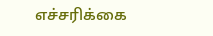எச்சரிக்கை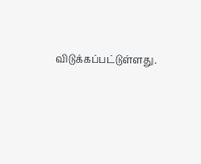விடுக்கப்பட்டுள்ளது.